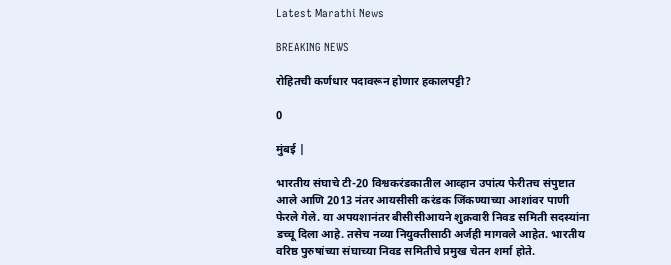Latest Marathi News

BREAKING NEWS

रोहितची कर्णधार पदावरून होणार हकालपट्टी?

0

मुंबई |

भारतीय संघाचे टी-20 विश्वकरंडकातील आव्हान उपांत्य फेरीतच संपुष्टात आले आणि 2013 नंतर आयसीसी करंडक जिंकण्याच्या आशांवर पाणी फेरले गेले. या अपयशानंतर बीसीसीआयने शुक्रवारी निवड समिती सदस्यांना डच्चू दिला आहे. तसेच नव्या नियुक्तीसाठी अर्जही मागवले आहेत. भारतीय वरिष्ठ पुरुषांच्या संघाच्या निवड समितीचे प्रमुख चेतन शर्मा होते.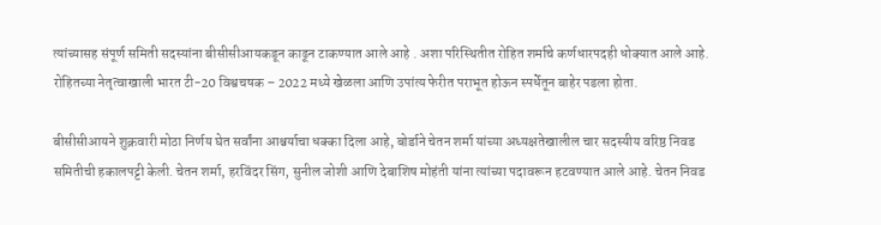त्यांच्यासह संपूर्ण समिती सदस्यांना बीसीसीआयकडून काढून टाकण्यात आले आहे . अशा परिस्थितीत रोहित शर्माचे कर्णधारपदही धोक्यात आले आहे. रोहितच्या नेतृत्वाखाली भारत टी-20 विश्वचषक – 2022 मध्ये खेळला आणि उपांत्य फेरीत पराभूत होऊन स्पर्धेतून बाहेर पडला होता.

बीसीसीआयने शुक्रवारी मोठा निर्णय घेत सर्वांना आश्चर्याचा धक्का दिला आहे, बोर्डाने चेतन शर्मा यांच्या अध्यक्षतेखालील चार सदस्यीय वरिष्ठ निवड समितीची हकालपट्टी केली. चेतन शर्मा, हरविंदर सिंग, सुनील जोशी आणि देबाशिष मोहंती यांना त्यांच्या पदावरून हटवण्यात आले आहे. चेतन निवड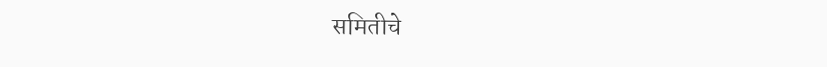समितीचे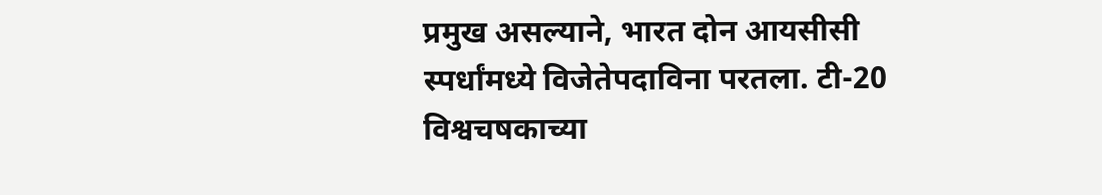प्रमुख असल्याने, भारत दोन आयसीसी स्पर्धांमध्ये विजेतेपदाविना परतला. टी-20 विश्वचषकाच्या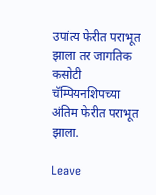उपांत्य फेरीत पराभूत झाला तर जागतिक कसोटी चॅम्पियनशिपच्या अंतिम फेरीत पराभूत झाला.

Leave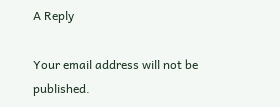A Reply

Your email address will not be published.